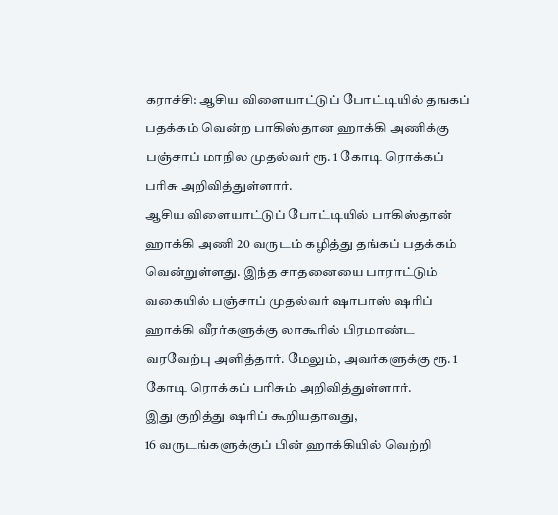கராச்சி: ஆசிய விளையாட்டுப் போட்டியில் தஙகப் பதக்கம் வென்ற பாகிஸ்தான ஹாக்கி அணிக்கு பஞ்சாப் மாநில முதல்வர் ரூ. 1 கோடி ரொக்கப் பரிசு அறிவித்துள்ளார்.
ஆசிய விளையாட்டுப் போட்டியில் பாகிஸ்தான் ஹாக்கி அணி 20 வருடம் கழித்து தங்கப் பதக்கம் வென்றுள்ளது. இந்த சாதனையை பாராட்டும் வகையில் பஞ்சாப் முதல்வர் ஷாபாஸ் ஷரிப் ஹாக்கி வீரர்களுக்கு லாகூரில் பிரமாண்ட வரவேற்பு அளித்தார். மேலும், அவர்களுக்கு ரூ. 1 கோடி ரொக்கப் பரிசும் அறிவித்துள்ளார்.
இது குறித்து ஷரிப் கூறியதாவது,
16 வருடங்களுக்குப் பின் ஹாக்கியில் வெற்றி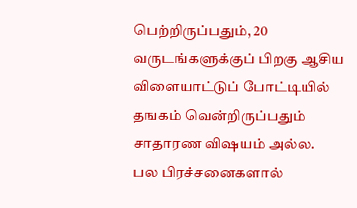பெற்றிருப்பதும், 20 வருடங்களுக்குப் பிறகு ஆசிய விளையாட்டுப் போட்டியில் தஙகம் வென்றிருப்பதும் சாதாரண விஷயம் அல்ல.
பல பிரச்சனைகளால்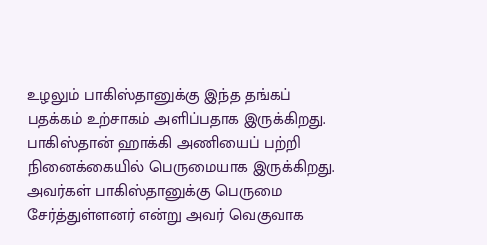உழலும் பாகிஸ்தானுக்கு இந்த தங்கப் பதக்கம் உற்சாகம் அளிப்பதாக இருக்கிறது. பாகிஸ்தான் ஹாக்கி அணியைப் பற்றி நினைக்கையில் பெருமையாக இருக்கிறது. அவர்கள் பாகிஸ்தானுக்கு பெருமை சேர்த்துள்ளனர் என்று அவர் வெகுவாக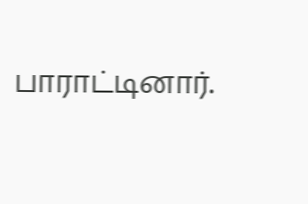பாராட்டினார்.